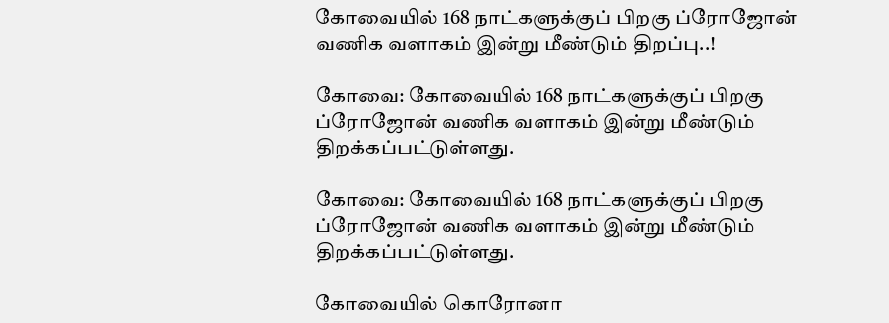கோவையில் 168 நாட்களுக்குப் பிறகு ப்ரோஜோன் வணிக வளாகம் இன்று மீண்டும் திறப்பு..!

கோவை: கோவையில் 168 நாட்களுக்குப் பிறகு ப்ரோஜோன் வணிக வளாகம் இன்று மீண்டும் திறக்கப்பட்டுள்ளது.

கோவை: கோவையில் 168 நாட்களுக்குப் பிறகு ப்ரோஜோன் வணிக வளாகம் இன்று மீண்டும் திறக்கப்பட்டுள்ளது.

கோவையில் கொரோனா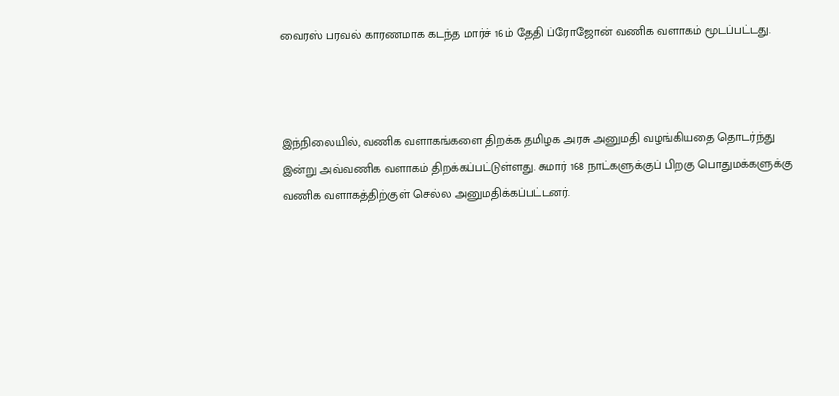வைரஸ் பரவல் காரணமாக கடந்த மார்ச் 16ம் தேதி ப்ரோஜோன் வணிக வளாகம் மூடப்பட்டது.



இந்நிலையில், வணிக வளாகங்களை திறக்க தமிழக அரசு அனுமதி வழங்கியதை தொடர்ந்து இன்று அவ்வணிக வளாகம் திறக்கப்பட்டுள்ளது. சுமார் 168 நாட்களுக்குப் பிறகு பொதுமக்களுக்கு வணிக வளாகத்திற்குள் செல்ல அனுமதிக்கப்பட்டனர்.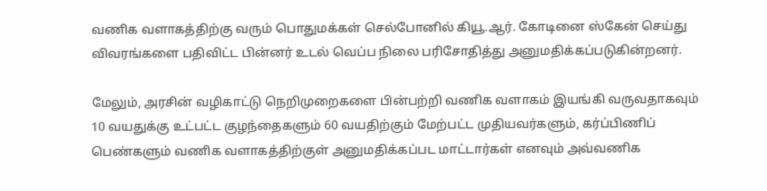வணிக வளாகத்திற்கு வரும் பொதுமக்கள் செல்போனில் கியூ.ஆர். கோடினை ஸ்கேன் செய்து விவரங்களை பதிவிட்ட பின்னர் உடல் வெப்ப நிலை பரிசோதித்து அனுமதிக்கப்படுகின்றனர்.

மேலும், அரசின் வழிகாட்டு நெறிமுறைகளை பின்பற்றி வணிக வளாகம் இயங்கி வருவதாகவும் 10 வயதுக்கு உட்பட்ட குழந்தைகளும் 60 வயதிற்கும் மேற்பட்ட முதியவர்களும், கர்ப்பிணிப் பெண்களும் வணிக வளாகத்திற்குள் அனுமதிக்கப்பட மாட்டார்கள் எனவும் அவ்வணிக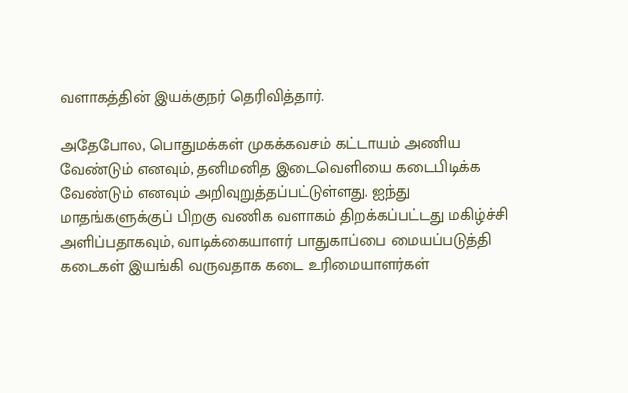வளாகத்தின் இயக்குநர் தெரிவித்தார்.

அதேபோல, பொதுமக்கள் முகக்கவசம் கட்டாயம் அணிய வேண்டும் எனவும், தனிமனித இடைவெளியை கடைபிடிக்க வேண்டும் எனவும் அறிவுறுத்தப்பட்டுள்ளது. ஐந்து மாதங்களுக்குப் பிறகு வணிக வளாகம் திறக்கப்பட்டது மகிழ்ச்சி அளிப்பதாகவும், வாடிக்கையாளர் பாதுகாப்பை மையப்படுத்தி கடைகள் இயங்கி வருவதாக கடை உரிமையாளர்கள்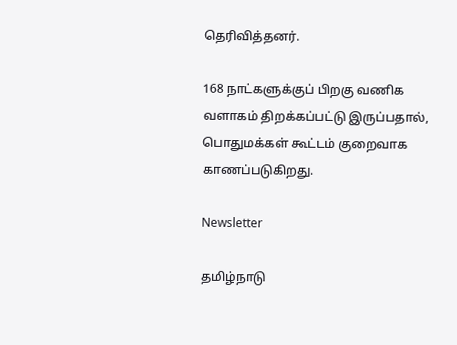தெரிவித்தனர்.

168 நாட்களுக்குப் பிறகு வணிக வளாகம் திறக்கப்பட்டு இருப்பதால், பொதுமக்கள் கூட்டம் குறைவாக காணப்படுகிறது.

Newsletter

தமிழ்நாடு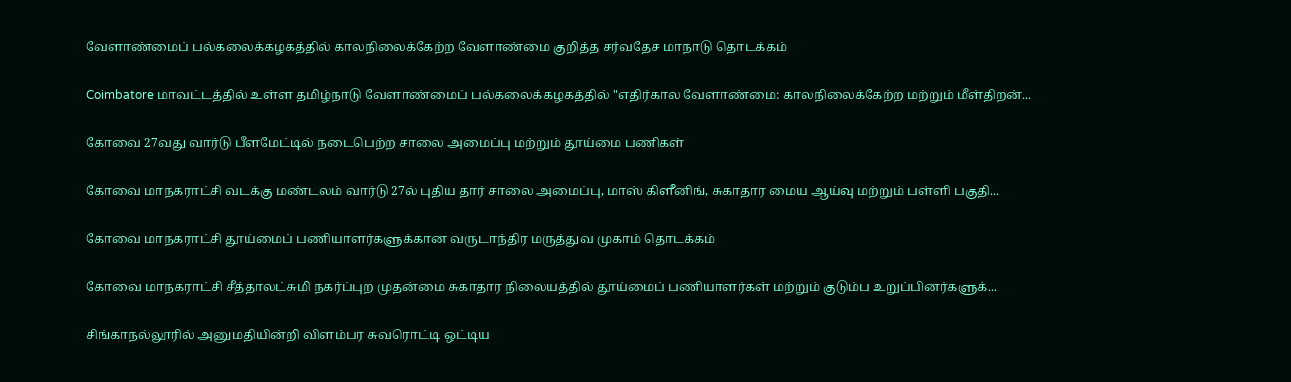வேளாண்மைப் பல்கலைக்கழகத்தில் காலநிலைக்கேற்ற வேளாண்மை குறித்த சர்வதேச மாநாடு தொடக்கம்

Coimbatore மாவட்டத்தில் உள்ள தமிழ்நாடு வேளாண்மைப் பல்கலைக்கழகத்தில் "எதிர்கால வேளாண்மை: காலநிலைக்கேற்ற மற்றும் மீள்திறன்...

கோவை 27வது வார்டு பீளமேட்டில் நடைபெற்ற சாலை அமைப்பு மற்றும் தூய்மை பணிகள்

கோவை மாநகராட்சி வடக்கு மண்டலம் வார்டு 27ல் புதிய தார் சாலை அமைப்பு, மாஸ் கிளீனிங், சுகாதார மைய ஆய்வு மற்றும் பள்ளி பகுதி...

கோவை மாநகராட்சி தூய்மைப் பணியாளர்களுக்கான வருடாந்திர மருத்துவ முகாம் தொடக்கம்

கோவை மாநகராட்சி சீத்தாலட்சுமி நகர்ப்புற முதன்மை சுகாதார நிலையத்தில் தூய்மைப் பணியாளர்கள் மற்றும் குடும்ப உறுப்பினர்களுக்...

சிங்காநல்லூரில் அனுமதியின்றி விளம்பர சுவரொட்டி ஒட்டிய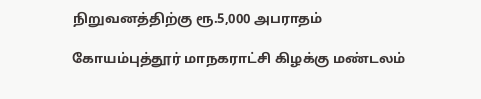நிறுவனத்திற்கு ரூ.5,000 அபராதம்

கோயம்புத்தூர் மாநகராட்சி கிழக்கு மண்டலம்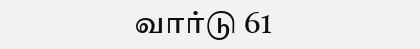வார்டு 61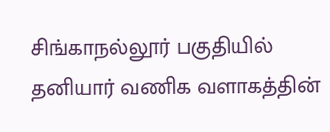சிங்காநல்லூர் பகுதியில் தனியார் வணிக வளாகத்தின்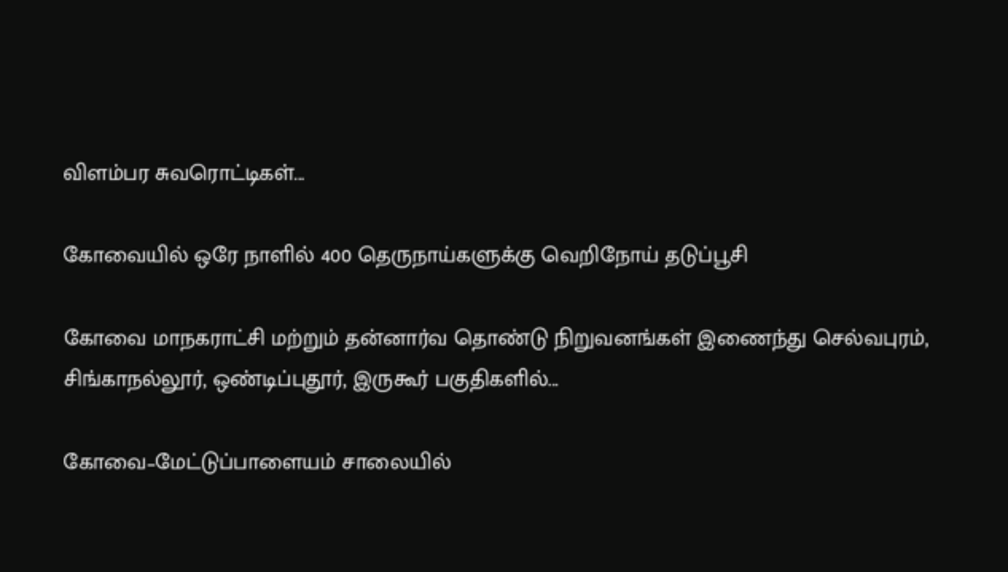விளம்பர சுவரொட்டிகள்...

கோவையில் ஒரே நாளில் 400 தெருநாய்களுக்கு வெறிநோய் தடுப்பூசி

கோவை மாநகராட்சி மற்றும் தன்னார்வ தொண்டு நிறுவனங்கள் இணைந்து செல்வபுரம், சிங்காநல்லூர், ஒண்டிப்புதூர், இருகூர் பகுதிகளில்...

கோவை–மேட்டுப்பாளையம் சாலையில்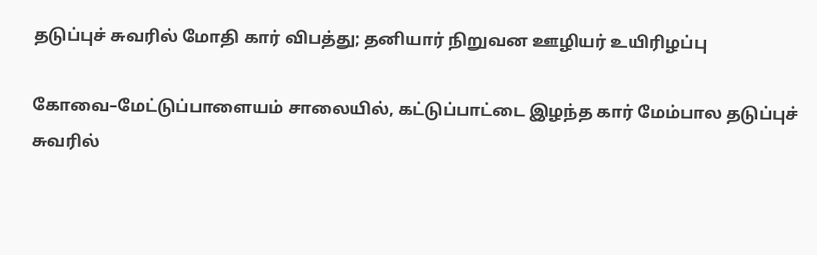தடுப்புச் சுவரில் மோதி கார் விபத்து; தனியார் நிறுவன ஊழியர் உயிரிழப்பு

கோவை–மேட்டுப்பாளையம் சாலையில், கட்டுப்பாட்டை இழந்த கார் மேம்பால தடுப்புச் சுவரில்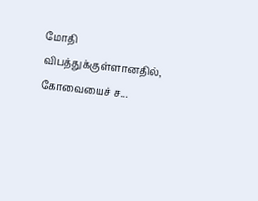மோதி விபத்துக்குள்ளானதில், கோவையைச் ச...